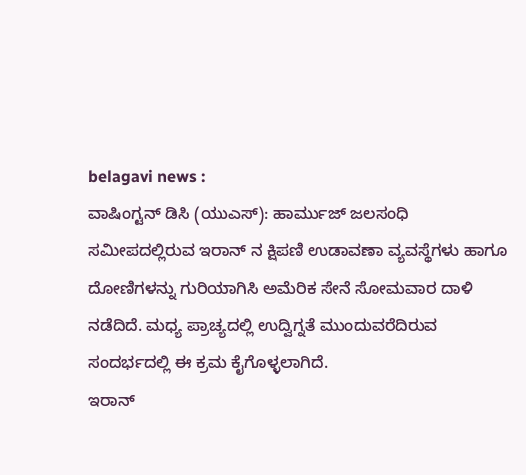belagavi news :
ವಾಷಿಂಗ್ಟನ್ ಡಿಸಿ (ಯುಎಸ್): ಹಾರ್ಮುಜ್ ಜಲಸಂಧಿ ಸಮೀಪದಲ್ಲಿರುವ ಇರಾನ್ ನ ಕ್ಷಿಪಣಿ ಉಡಾವಣಾ ವ್ಯವಸ್ಥೆಗಳು ಹಾಗೂ ದೋಣಿಗಳನ್ನು ಗುರಿಯಾಗಿಸಿ ಅಮೆರಿಕ ಸೇನೆ ಸೋಮವಾರ ದಾಳಿ ನಡೆದಿದೆ. ಮಧ್ಯ ಪ್ರಾಚ್ಯದಲ್ಲಿ ಉದ್ವಿಗ್ನತೆ ಮುಂದುವರೆದಿರುವ ಸಂದರ್ಭದಲ್ಲಿ ಈ ಕ್ರಮ ಕೈಗೊಳ್ಳಲಾಗಿದೆ.
ಇರಾನ್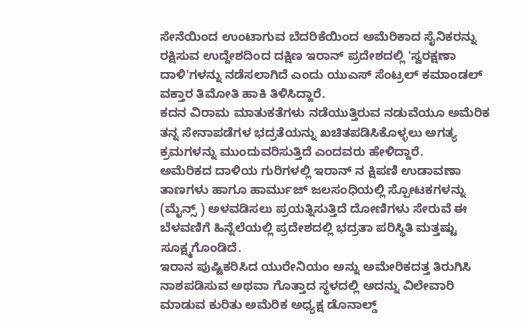ಸೇನೆಯಿಂದ ಉಂಟಾಗುವ ಬೆದರಿಕೆಯಿಂದ ಅಮೆರಿಕಾದ ಸೈನಿಕರನ್ನು ರಕ್ಷಿಸುವ ಉದ್ದೇಶದಿಂದ ದಕ್ಷಿಣ ಇರಾನ್ ಪ್ರದೇಶದಲ್ಲಿ 'ಸ್ವರಕ್ಷಣಾ ದಾಳಿ'ಗಳನ್ನು ನಡೆಸಲಾಗಿದೆ ಎಂದು ಯುಎಸ್ ಸೆಂಟ್ರಲ್ ಕಮಾಂಡಲ್ ವಕ್ತಾರ ತಿಮೋತಿ ಹಾಕಿ ತಿಳಿಸಿದ್ದಾರೆ.
ಕದನ ವಿರಾಮ ಮಾತುಕತೆಗಳು ನಡೆಯುತ್ತಿರುವ ನಡುವೆಯೂ ಅಮೆರಿಕ ತನ್ನ ಸೇನಾಪಡೆಗಳ ಭದ್ರತೆಯನ್ನು ಖಚಿತಪಡಿಸಿಕೊಳ್ಳಲು ಅಗತ್ಯ ಕ್ರಮಗಳನ್ನು ಮುಂದುವರಿಸುತ್ತಿದೆ ಎಂದವರು ಹೇಳಿದ್ದಾರೆ.
ಅಮೆರಿಕದ ದಾಳಿಯ ಗುರಿಗಳಲ್ಲಿ ಇರಾನ್ ನ ಕ್ಷಿಪಣಿ ಉಡಾವಣಾ ತಾಣಗಳು ಹಾಗೂ ಹಾರ್ಮುಜ್ ಜಲಸಂಧಿಯಲ್ಲಿ ಸ್ಪೋಟಕಗಳನ್ನು (ಮೈನ್ಸ್ ) ಅಳವಡಿಸಲು ಪ್ರಯತ್ನಿಸುತ್ತಿದೆ ದೋಣಿಗಳು ಸೇರುವೆ ಈ ಬೆಳವಣಿಗೆ ಹಿನ್ನೆಲೆಯಲ್ಲಿ ಪ್ರದೇಶದಲ್ಲಿ ಭದ್ರತಾ ಪರಿಸ್ಥಿತಿ ಮತ್ತಷ್ಟು ಸೂಕ್ಷ್ಮಗೊಂಡಿದೆ.
ಇರಾನ ಪುಷ್ಟಿಕರಿಸಿದ ಯುರೇನಿಯಂ ಅನ್ನು ಅಮೇರಿಕದತ್ತ ತಿರುಗಿಸಿ ನಾಶಪಡಿಸುವ ಅಥವಾ ಗೊತ್ತಾದ ಸ್ಥಳದಲ್ಲಿ ಅದನ್ನು ವಿಲೇವಾರಿ ಮಾಡುವ ಕುರಿತು ಅಮೆರಿಕ ಅಧ್ಯಕ್ಷ ಡೊನಾಲ್ಡ್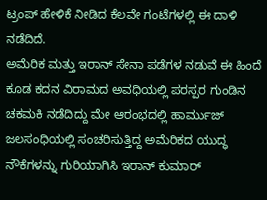ಟ್ರಂಪ್ ಹೇಳಿಕೆ ನೀಡಿದ ಕೆಲವೇ ಗಂಟೆಗಳಲ್ಲಿ ಈ ದಾಳಿ ನಡೆದಿದೆ.
ಅಮೆರಿಕ ಮತ್ತು ಇರಾನ್ ಸೇನಾ ಪಡೆಗಳ ನಡುವೆ ಈ ಹಿಂದೆ ಕೂಡ ಕದನ ವಿರಾಮದ ಅವಧಿಯಲ್ಲಿ ಪರಸ್ಪರ ಗುಂಡಿನ ಚಕಮಕಿ ನಡೆದಿದ್ದು ಮೇ ಆರಂಭದಲ್ಲಿ ಹಾರ್ಮುಜ್ ಜಲಸಂಧಿಯಲ್ಲಿ ಸಂಚರಿಸುತ್ತಿದ್ದ ಅಮೆರಿಕದ ಯುದ್ಧ ನೌಕೆಗಳನ್ನು ಗುರಿಯಾಗಿಸಿ ಇರಾನ್ ಕುಮಾರ್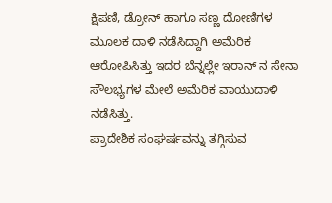ಕ್ಷಿಪಣಿ, ಡ್ರೋನ್ ಹಾಗೂ ಸಣ್ಣ ದೋಣಿಗಳ ಮೂಲಕ ದಾಳಿ ನಡೆಸಿದ್ದಾಗಿ ಅಮೆರಿಕ ಆರೋಪಿಸಿತ್ತು ಇದರ ಬೆನ್ನಲ್ಲೇ ಇರಾನ್ ನ ಸೇನಾ ಸೌಲಭ್ಯಗಳ ಮೇಲೆ ಅಮೆರಿಕ ವಾಯುದಾಳಿ ನಡೆಸಿತ್ತು.
ಪ್ರಾದೇಶಿಕ ಸಂಘರ್ಷವನ್ನು ತಗ್ಗಿಸುವ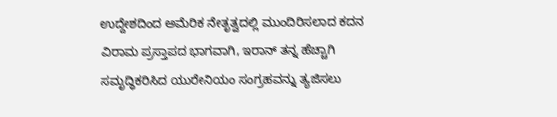ಉದ್ದೇಶದಿಂದ ಅಮೆರಿಕ ನೇತೃತ್ವದಲ್ಲಿ ಮುಂದಿರಿಸಲಾದ ಕದನ ವಿರಾಮ ಪ್ರಸ್ತಾಪದ ಭಾಗವಾಗಿ, ಇರಾನ್ ತನ್ನ ಹೆಚ್ಚಾಗಿ ಸಮೃದ್ಧಿಕರಿಸಿದ ಯುರೇನಿಯಂ ಸಂಗ್ರಹವನ್ನು ತ್ಯಜಿಸಲು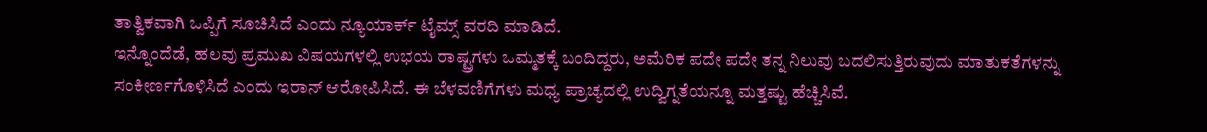ತಾತ್ವಿಕವಾಗಿ ಒಪ್ಪಿಗೆ ಸೂಚಿಸಿದೆ ಎಂದು ನ್ಯೂಯಾರ್ಕ್ ಟೈಮ್ಸ್ ವರದಿ ಮಾಡಿದೆ.
ಇನ್ನೊಂದೆಡೆ, ಹಲವು ಪ್ರಮುಖ ವಿಷಯಗಳಲ್ಲಿ ಉಭಯ ರಾಷ್ಟ್ರಗಳು ಒಮ್ಮತಕ್ಕೆ ಬಂದಿದ್ದರು, ಅಮೆರಿಕ ಪದೇ ಪದೇ ತನ್ನ ನಿಲುವು ಬದಲಿಸುತ್ತಿರುವುದು ಮಾತುಕತೆಗಳನ್ನು ಸಂಕೀರ್ಣಗೊಳಿಸಿದೆ ಎಂದು ಇರಾನ್ ಆರೋಪಿಸಿದೆ. ಈ ಬೆಳವಣಿಗೆಗಳು ಮಧ್ಯ ಪ್ರಾಚ್ಯದಲ್ಲಿ ಉದ್ವಿಗ್ನತೆಯನ್ನೂ ಮತ್ತಷ್ಟು ಹೆಚ್ಚಿಸಿವೆ.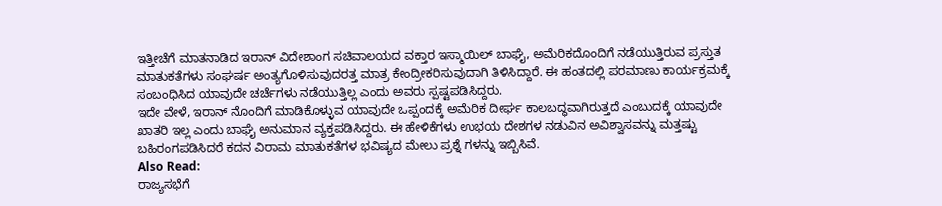ಇತ್ತೀಚೆಗೆ ಮಾತನಾಡಿದ ಇರಾನ್ ವಿದೇಶಾಂಗ ಸಚಿವಾಲಯದ ವಕ್ತಾರ ಇಸ್ಮಾಯಿಲ್ ಬಾಘೈ, ಅಮೆರಿಕದೊಂದಿಗೆ ನಡೆಯುತ್ತಿರುವ ಪ್ರಸ್ತುತ ಮಾತುಕತೆಗಳು ಸಂಘರ್ಷ ಅಂತ್ಯಗೊಳಿಸುವುದರತ್ತ ಮಾತ್ರ ಕೇಂದ್ರೀಕರಿಸುವುದಾಗಿ ತಿಳಿಸಿದ್ದಾರೆ. ಈ ಹಂತದಲ್ಲಿ ಪರಮಾಣು ಕಾರ್ಯಕ್ರಮಕ್ಕೆ ಸಂಬಂಧಿಸಿದ ಯಾವುದೇ ಚರ್ಚೆಗಳು ನಡೆಯುತ್ತಿಲ್ಲ ಎಂದು ಅವರು ಸ್ಪಷ್ಟಪಡಿಸಿದ್ದರು.
ಇದೇ ವೇಳೆ, ಇರಾನ್ ನೊಂದಿಗೆ ಮಾಡಿಕೊಳ್ಳುವ ಯಾವುದೇ ಒಪ್ಪಂದಕ್ಕೆ ಅಮೆರಿಕ ದೀರ್ಘ ಕಾಲಬದ್ಧವಾಗಿರುತ್ತದೆ ಎಂಬುದಕ್ಕೆ ಯಾವುದೇ ಖಾತರಿ ಇಲ್ಲ ಎಂದು ಬಾಘೈ ಅನುಮಾನ ವ್ಯಕ್ತಪಡಿಸಿದ್ದರು. ಈ ಹೇಳಿಕೆಗಳು ಉಭಯ ದೇಶಗಳ ನಡುವಿನ ಅವಿಶ್ವಾಸವನ್ನು ಮತ್ತಷ್ಟು ಬಹಿರಂಗಪಡಿಸಿದರೆ ಕದನ ವಿರಾಮ ಮಾತುಕತೆಗಳ ಭವಿಷ್ಯದ ಮೇಲು ಪ್ರಶ್ನೆ ಗಳನ್ನು ಇಬ್ಬಿಸಿವೆ.
Also Read:
ರಾಜ್ಯಸಭೆಗೆ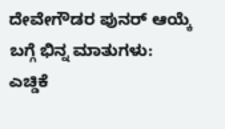ದೇವೇಗೌಡರ ಪುನರ್ ಆಯ್ಕೆ ಬಗ್ಗೆ ಭಿನ್ನ ಮಾತುಗಳು: ಎಚ್ಡಿಕೆ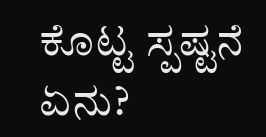ಕೊಟ್ಟ ಸ್ಪಷ್ಟನೆ ಏನು?